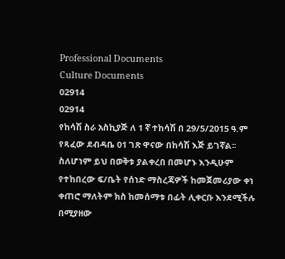Professional Documents
Culture Documents
02914
02914
የከሳሽ ስራ አስኪያጅ ለ 1 ኛ ተከሳሽ በ 29/5/2015 ዓ.ም የጻፈው ደብዳቤ 01 ገጽ ዋናው በከሳሽ እጅ ይገኛል፡፡
ስለሆነም ይህ በወቅቱ ያልቀረበ በመሆኑ እንዲሁም የተከበረው ፍ/ቤት የሰነድ ማስረጃዎች ከመጀመሪያው ቀነ
ቀጠሮ ማለትም ክስ ከመሰማቱ በፊት ሊቀርቡ እንደሚችሉ በሚያዘው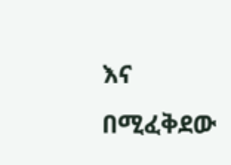እና በሚፈቅደው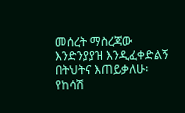መሰረት ማስረጃው
እንድንያያዝ እንዲፈቀድልኝ በትህትና እጠይቃለሁ፡
የከሳሽ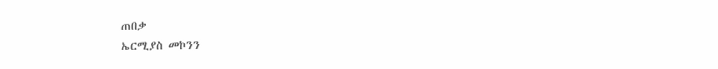ጠበቃ
ኤርሚያስ መኮንን